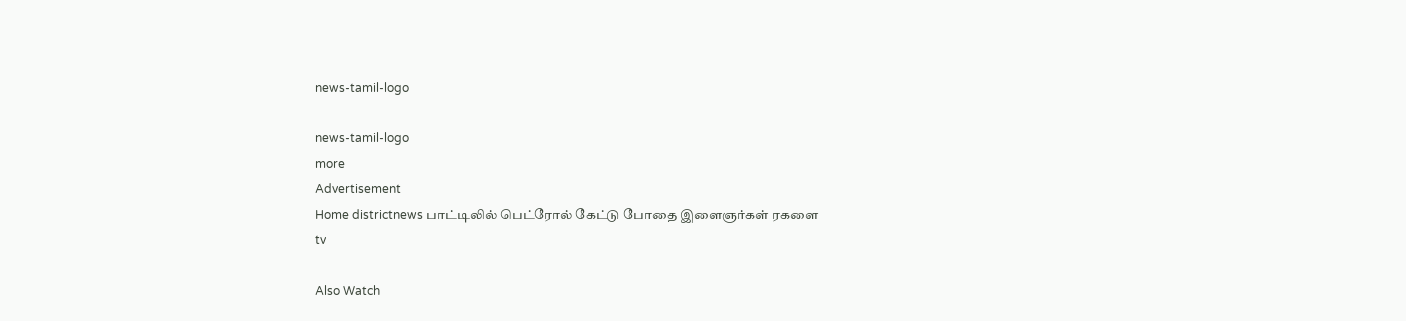news-tamil-logo

news-tamil-logo
more
Advertisement
Home districtnews பாட்டிலில் பெட்ரோல் கேட்டு போதை இளைஞர்கள் ரகளை
tv

Also Watch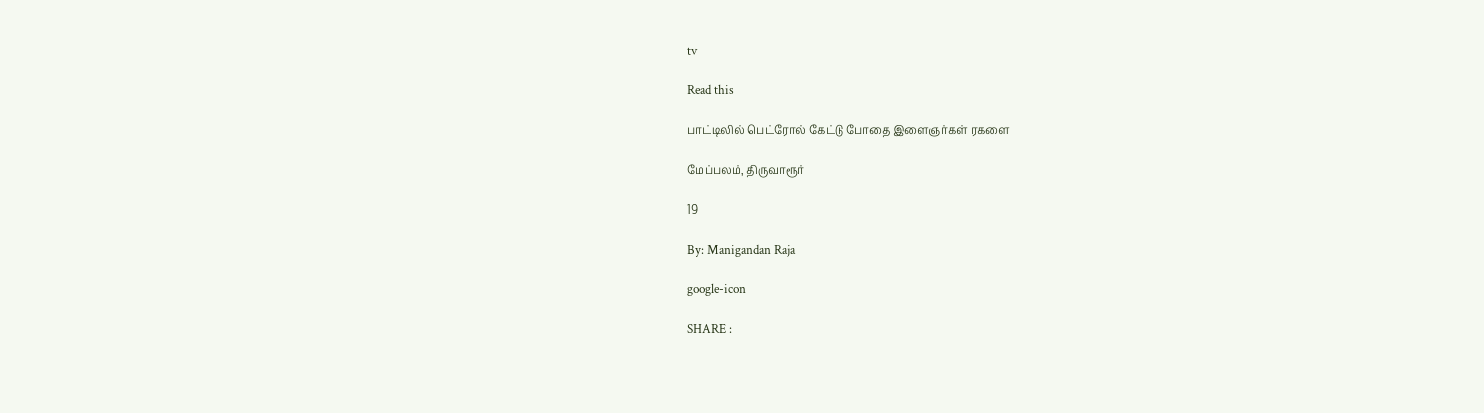tv

Read this

பாட்டிலில் பெட்ரோல் கேட்டு போதை இளைஞர்கள் ரகளை

மேப்பலம், திருவாரூர்

19

By: Manigandan Raja

google-icon

SHARE :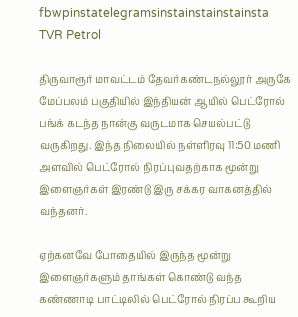fbwpinstatelegramsinstainstainstainsta
TVR Petrol

திருவாரூர் மாவட்டம் தேவர்கண்டநல்லூர் அருகே மேப்பலம் பகுதியில் இந்தியன் ஆயில் பெட்ரோல் பங்க் கடந்த நான்கு வருடமாக செயல்பட்டு வருகிறது. இந்த நிலையில் நள்ளிரவு 11:50 மணி அளவில் பெட்ரோல் நிரப்புவதற்காக மூன்று இளைஞர்கள் இரண்டு இரு சக்கர வாகனத்தில் வந்தனர்.

ஏற்கனவே போதையில் இருந்த மூன்று இளைஞர்களும் தாங்கள் கொண்டு வந்த கண்ணாடி பாட்டிலில் பெட்ரோல் நிரப்ப கூறிய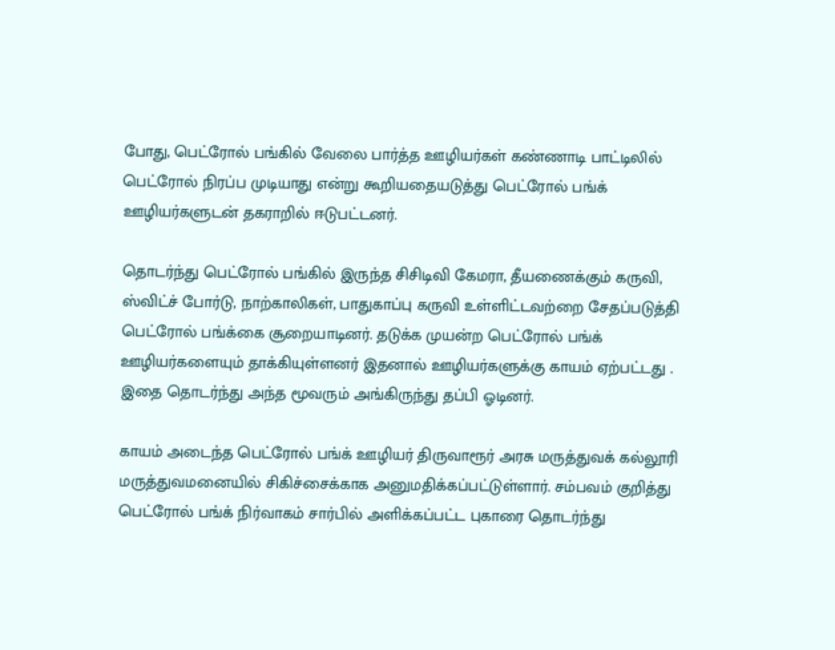போது, பெட்ரோல் பங்கில் வேலை பார்த்த ஊழியர்கள் கண்ணாடி பாட்டிலில் பெட்ரோல் நிரப்ப முடியாது என்று கூறியதையடுத்து பெட்ரோல் பங்க் ஊழியர்களுடன் தகராறில் ஈடுபட்டனர்.

தொடர்ந்து பெட்ரோல் பங்கில் இருந்த சிசிடிவி கேமரா, தீயணைக்கும் கருவி, ஸ்விட்ச் போர்டு, நாற்காலிகள், பாதுகாப்பு கருவி உள்ளிட்டவற்றை சேதப்படுத்தி பெட்ரோல் பங்க்கை சூறையாடினர். தடுக்க முயன்ற பெட்ரோல் பங்க் ஊழியர்களையும் தாக்கியுள்ளனர் இதனால் ஊழியர்களுக்கு காயம் ஏற்பட்டது . இதை தொடர்ந்து அந்த மூவரும் அங்கிருந்து தப்பி ஓடினர்.

காயம் அடைந்த பெட்ரோல் பங்க் ஊழியர் திருவாரூர் அரசு மருத்துவக் கல்லூரி மருத்துவமனையில் சிகிச்சைக்காக அனுமதிக்கப்பட்டுள்ளார். சம்பவம் குறித்து பெட்ரோல் பங்க் நிர்வாகம் சார்பில் அளிக்கப்பட்ட புகாரை தொடர்ந்து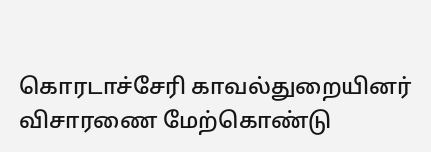கொரடாச்சேரி காவல்துறையினர் விசாரணை மேற்கொண்டு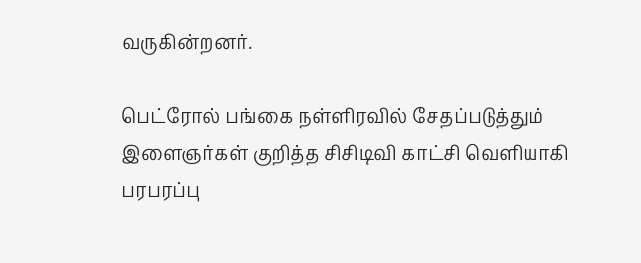வருகின்றனர்.

பெட்ரோல் பங்கை நள்ளிரவில் சேதப்படுத்தும் இளைஞர்கள் குறித்த சிசிடிவி காட்சி வெளியாகி பரபரப்பு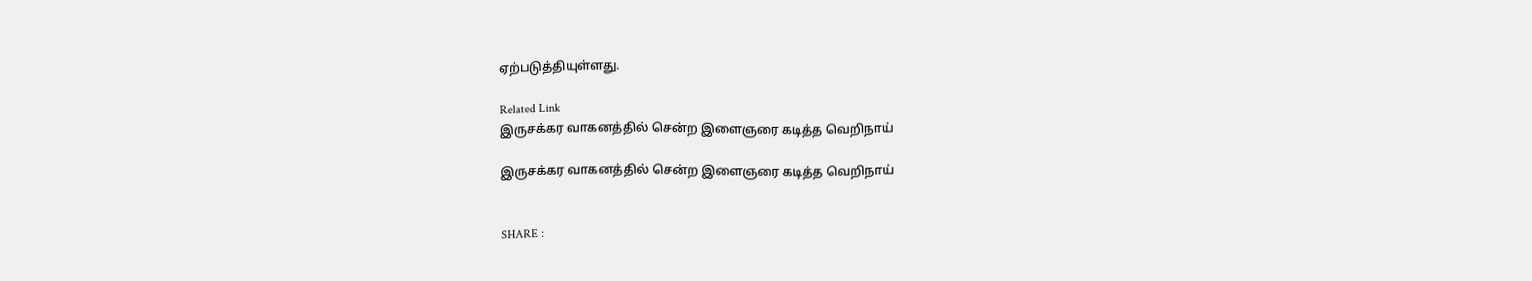ஏற்படுத்தியுள்ளது.

Related Link
இருசக்கர வாகனத்தில் சென்ற இளைஞரை கடித்த வெறிநாய்

இருசக்கர வாகனத்தில் சென்ற இளைஞரை கடித்த வெறிநாய்


SHARE :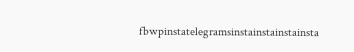fbwpinstatelegramsinstainstainstainsta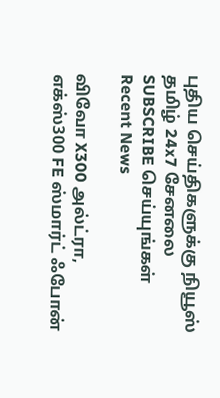புதிய செய்திகளுக்கு நியூஸ் தமிழ் 24x7 சேனலை SUBSCRIBE செய்யுங்கள்
Recent News

விவோ X300 அல்ட்ரா, எக்ஸ்300 FE ஸ்மார்ட் ஃபோன்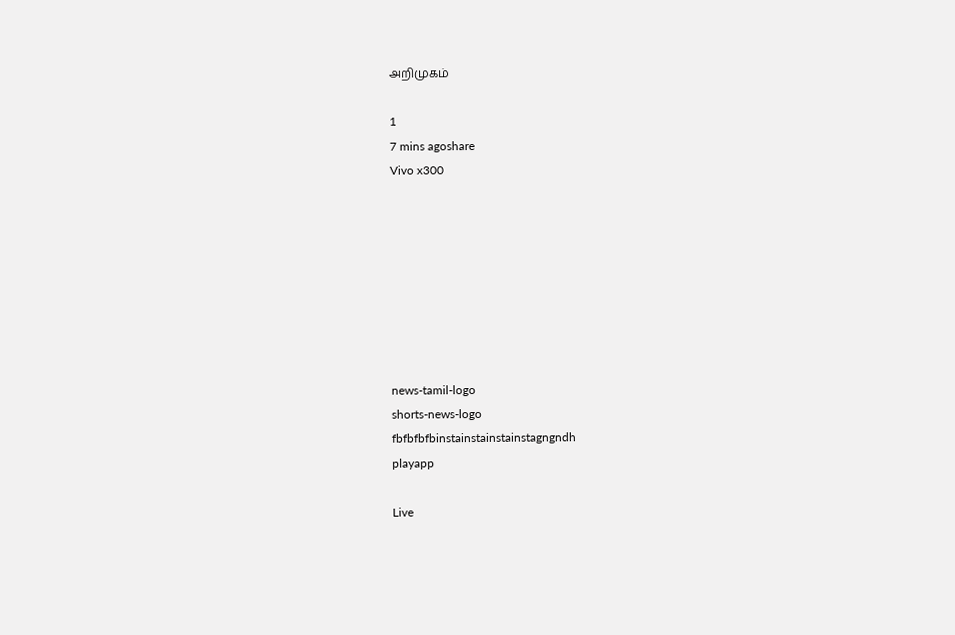அறிமுகம்

1
7 mins agoshare
Vivo x300








news-tamil-logo
shorts-news-logo
fbfbfbfbinstainstainstainstagngndh
playapp

Live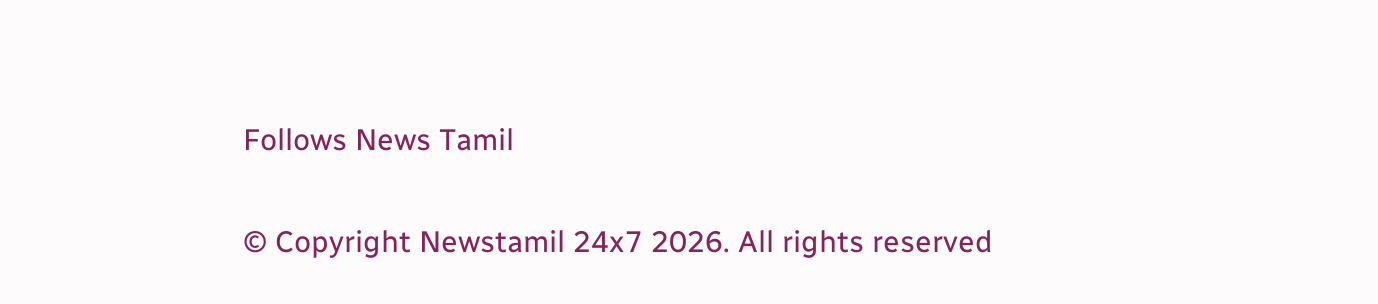Follows News Tamil

© Copyright Newstamil 24x7 2026. All rights reserved